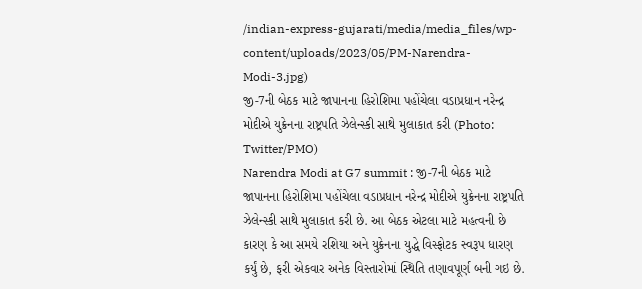/indian-express-gujarati/media/media_files/wp-content/uploads/2023/05/PM-Narendra-Modi-3.jpg)
જી-7ની બેઠક માટે જાપાનના હિરોશિમા પહોંચેલા વડાપ્રધાન નરેન્દ્ર મોદીએ યુક્રેનના રાષ્ટ્રપતિ ઝેલેન્સ્કી સાથે મુલાકાત કરી (Photo: Twitter/PMO)
Narendra Modi at G7 summit : જી-7ની બેઠક માટે જાપાનના હિરોશિમા પહોંચેલા વડાપ્રધાન નરેન્દ્ર મોદીએ યુક્રેનના રાષ્ટ્રપતિ ઝેલેન્સ્કી સાથે મુલાકાત કરી છે. આ બેઠક એટલા માટે મહત્વની છે કારણ કે આ સમયે રશિયા અને યુક્રેનના યુદ્ધે વિસ્ફોટક સ્વરૂપ ધારણ કર્યું છે, ફરી એકવાર અનેક વિસ્તારોમાં સ્થિતિ તણાવપૂર્ણ બની ગઇ છે.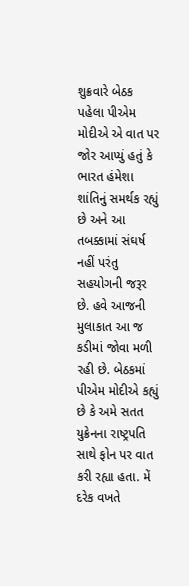શુક્રવારે બેઠક પહેલા પીએમ મોદીએ એ વાત પર જોર આપ્યું હતું કે ભારત હંમેશા શાંતિનું સમર્થક રહ્યું છે અને આ તબક્કામાં સંઘર્ષ નહીં પરંતુ સહયોગની જરૂર છે. હવે આજની મુલાકાત આ જ કડીમાં જોવા મળી રહી છે. બેઠકમાં પીએમ મોદીએ કહ્યું છે કે અમે સતત યુક્રેનના રાષ્ટ્રપતિ સાથે ફોન પર વાત કરી રહ્યા હતા. મેં દરેક વખતે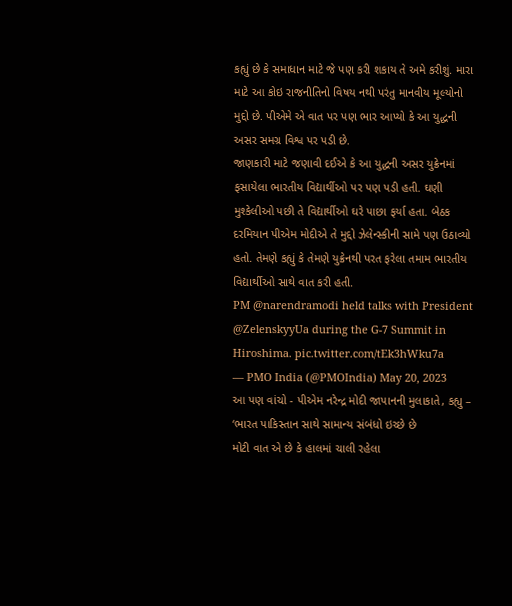કહ્યું છે કે સમાધાન માટે જે પણ કરી શકાય તે અમે કરીશું. મારા માટે આ કોઇ રાજનીતિનો વિષય નથી પરંતુ માનવીય મૂલ્યોનો મુદ્દો છે. પીએમે એ વાત પર પણ ભાર આપ્યો કે આ યુદ્ધની અસર સમગ્ર વિશ્વ પર પડી છે.
જાણકારી માટે જણાવી દઈએ કે આ યુદ્ધની અસર યુક્રેનમાં ફસાયેલા ભારતીય વિદ્યાર્થીઓ પર પણ પડી હતી. ઘણી મુશ્કેલીઓ પછી તે વિદ્યાર્થીઓ ઘરે પાછા ફર્યા હતા. બેઠક દરમિયાન પીએમ મોદીએ તે મુદ્દો ઝેલેન્સ્કીની સામે પણ ઉઠાવ્યો હતો. તેમણે કહ્યું કે તેમણે યુક્રેનથી પરત ફરેલા તમામ ભારતીય વિદ્યાર્થીઓ સાથે વાત કરી હતી.
PM @narendramodi held talks with President @ZelenskyyUa during the G-7 Summit in Hiroshima. pic.twitter.com/tEk3hWku7a
— PMO India (@PMOIndia) May 20, 2023
આ પણ વાંચો - પીએમ નરેન્દ્ર મોદી જાપાનની મુલાકાતે, કહ્યુ – ‘ભારત પાકિસ્તાન સાથે સામાન્ય સંબંધો ઇચ્છે છે
મોટી વાત એ છે કે હાલમાં ચાલી રહેલા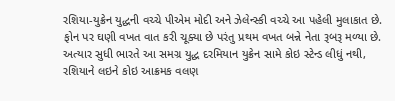રશિયા-યુક્રેન યુદ્ધની વચ્ચે પીએમ મોદી અને ઝેલેન્સ્કી વચ્ચે આ પહેલી મુલાકાત છે. ફોન પર ઘણી વખત વાત કરી ચૂક્યા છે પરંતુ પ્રથમ વખત બન્ને નેતા રૂબરૂ મળ્યા છે. અત્યાર સુધી ભારતે આ સમગ્ર યુદ્ધ દરમિયાન યુક્રેન સામે કોઇ સ્ટેન્ડ લીધું નથી, રશિયાને લઇને કોઇ આક્રમક વલણ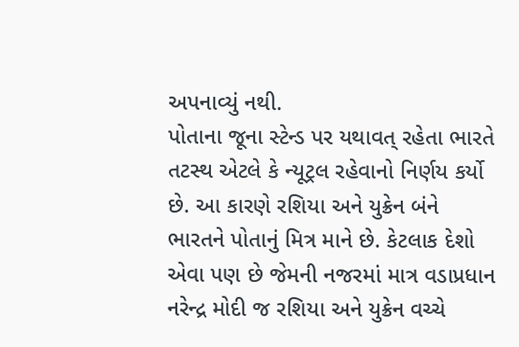અપનાવ્યું નથી.
પોતાના જૂના સ્ટેન્ડ પર યથાવત્ રહેતા ભારતે તટસ્થ એટલે કે ન્યૂટ્રલ રહેવાનો નિર્ણય કર્યો છે. આ કારણે રશિયા અને યુક્રેન બંને ભારતને પોતાનું મિત્ર માને છે. કેટલાક દેશો એવા પણ છે જેમની નજરમાં માત્ર વડાપ્રધાન નરેન્દ્ર મોદી જ રશિયા અને યુક્રેન વચ્ચે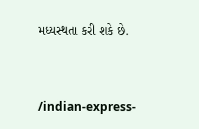મધ્યસ્થતા કરી શકે છે.


/indian-express-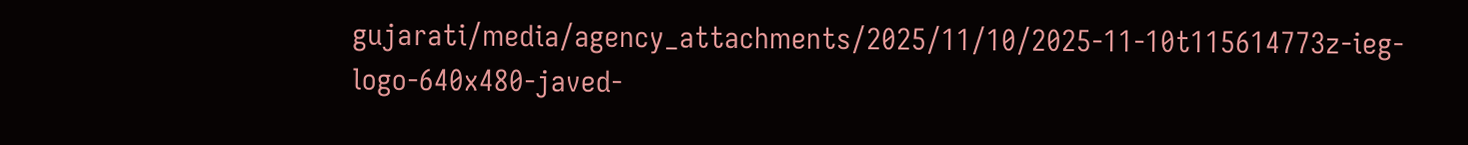gujarati/media/agency_attachments/2025/11/10/2025-11-10t115614773z-ieg-logo-640x480-javed-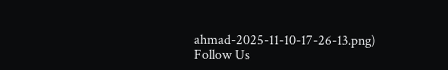ahmad-2025-11-10-17-26-13.png)
Follow Us